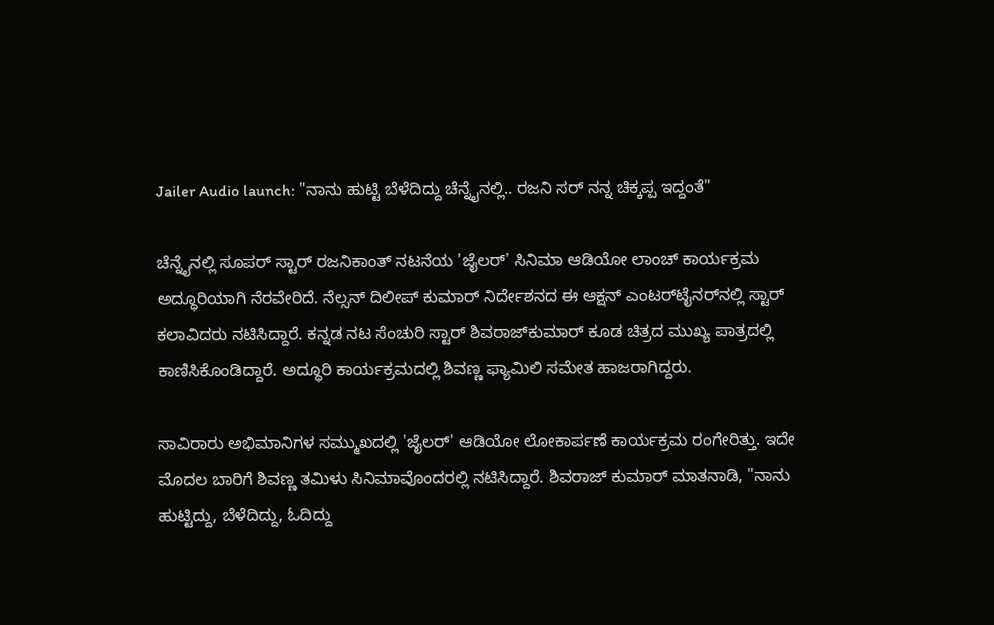Jailer Audio launch: "ನಾನು ಹುಟ್ಟಿ ಬೆಳೆದಿದ್ದು ಚೆನ್ನೈನಲ್ಲಿ.. ರಜನಿ ಸರ್ ನನ್ನ ಚಿಕ್ಕಪ್ಪ ಇದ್ದಂತೆ"

ಚೆನ್ನೈನಲ್ಲಿ ಸೂಪರ್ ಸ್ಟಾರ್ ರಜನಿಕಾಂತ್ ನಟನೆಯ 'ಜೈಲರ್' ಸಿನಿಮಾ ಆಡಿಯೋ ಲಾಂಚ್ ಕಾರ್ಯಕ್ರಮ ಅದ್ಧೂರಿಯಾಗಿ ನೆರವೇರಿದೆ. ನೆಲ್ಸನ್ ದಿಲೀಪ್ ಕುಮಾರ್ ನಿರ್ದೇಶನದ ಈ ಆಕ್ಷನ್‌ ಎಂಟರ್‌ಟೈನರ್‌ನಲ್ಲಿ ಸ್ಟಾರ್ ಕಲಾವಿದರು ನಟಿಸಿದ್ದಾರೆ. ಕನ್ನಡ ನಟ ಸೆಂಚುರಿ ಸ್ಟಾರ್ ಶಿವರಾಜ್‌ಕುಮಾರ್ ಕೂಡ ಚಿತ್ರದ ಮುಖ್ಯ ಪಾತ್ರದಲ್ಲಿ ಕಾಣಿಸಿಕೊಂಡಿದ್ದಾರೆ. ಅದ್ಧೂರಿ ಕಾರ್ಯಕ್ರಮದಲ್ಲಿ ಶಿವಣ್ಣ ಫ್ಯಾಮಿಲಿ ಸಮೇತ ಹಾಜರಾಗಿದ್ದರು.

ಸಾವಿರಾರು ಅಭಿಮಾನಿಗಳ ಸಮ್ಮುಖದಲ್ಲಿ 'ಜೈಲರ್‌' ಆಡಿಯೋ ಲೋಕಾರ್ಪಣೆ ಕಾರ್ಯಕ್ರಮ ರಂಗೇರಿತ್ತು. ಇದೇ ಮೊದಲ ಬಾರಿಗೆ ಶಿವಣ್ಣ ತಮಿಳು ಸಿನಿಮಾವೊಂದರಲ್ಲಿ ನಟಿಸಿದ್ದಾರೆ. ಶಿವರಾಜ್ ಕುಮಾರ್ ಮಾತನಾಡಿ, "ನಾನು ಹುಟ್ಟಿದ್ದು, ಬೆಳೆದಿದ್ದು, ಓದಿದ್ದು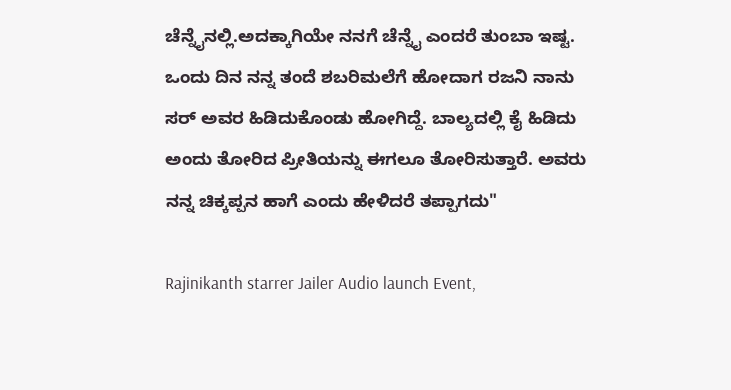ಚೆನ್ನೈನಲ್ಲಿ.ಅದಕ್ಕಾಗಿಯೇ ನನಗೆ ಚೆನ್ನೈ ಎಂದರೆ ತುಂಬಾ ಇಷ್ಟ. ಒಂದು ದಿನ ನನ್ನ ತಂದೆ ಶಬರಿಮಲೆಗೆ ಹೋದಾಗ ರಜನಿ ನಾನು ಸರ್ ಅವರ ಹಿಡಿದುಕೊಂಡು ಹೋಗಿದ್ದೆ. ಬಾಲ್ಯದಲ್ಲಿ ಕೈ ಹಿಡಿದು ಅಂದು ತೋರಿದ ಪ್ರೀತಿಯನ್ನು ಈಗಲೂ ತೋರಿಸುತ್ತಾರೆ. ಅವರು ನನ್ನ ಚಿಕ್ಕಪ್ಪನ ಹಾಗೆ ಎಂದು ಹೇಳಿದರೆ ತಪ್ಪಾಗದು"

Rajinikanth starrer Jailer Audio launch Event,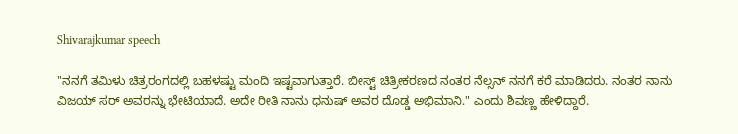Shivarajkumar speech

"ನನಗೆ ತಮಿಳು ಚಿತ್ರರಂಗದಲ್ಲಿ ಬಹಳಷ್ಟು ಮಂದಿ ಇಷ್ಟವಾಗುತ್ತಾರೆ. ಬೀಸ್ಟ್ ಚಿತ್ರೀಕರಣದ ನಂತರ ನೆಲ್ಸನ್ ನನಗೆ ಕರೆ ಮಾಡಿದರು. ನಂತರ ನಾನು ವಿಜಯ್ ಸರ್ ಅವರನ್ನು ಭೇಟಿಯಾದೆ. ಅದೇ ರೀತಿ ನಾನು ಧನುಷ್ ಅವರ ದೊಡ್ಡ ಅಭಿಮಾನಿ." ಎಂದು ಶಿವಣ್ಣ ಹೇಳಿದ್ದಾರೆ.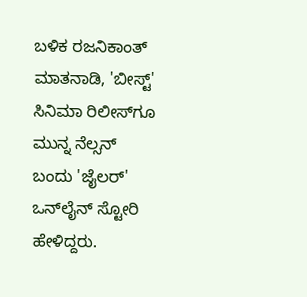ಬಳಿಕ ರಜನಿಕಾಂತ್ ಮಾತನಾಡಿ, 'ಬೀಸ್ಟ್' ಸಿನಿಮಾ ರಿಲೀಸ್‌ಗೂ ಮುನ್ನ ನೆಲ್ಸನ್ ಬಂದು 'ಜೈಲರ್' ಒನ್‌ಲೈನ್ ಸ್ಟೋರಿ ಹೇಳಿದ್ದರು.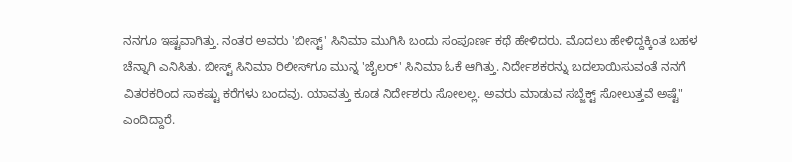ನನಗೂ ಇಷ್ಟವಾಗಿತ್ತು. ನಂತರ ಅವರು 'ಬೀಸ್ಟ್' ಸಿನಿಮಾ ಮುಗಿಸಿ ಬಂದು ಸಂಪೂರ್ಣ ಕಥೆ ಹೇಳಿದರು. ಮೊದಲು ಹೇಳಿದ್ದಕ್ಕಿಂತ ಬಹಳ ಚೆನ್ನಾಗಿ ಎನಿಸಿತು. ಬೀಸ್ಟ್‌ ಸಿನಿಮಾ ರಿಲೀಸ್‌ಗೂ ಮುನ್ನ 'ಜೈಲರ್' ಸಿನಿಮಾ ಓಕೆ ಆಗಿತ್ತು. ನಿರ್ದೇಶಕರನ್ನು ಬದಲಾಯಿಸುವಂತೆ ನನಗೆ ವಿತರಕರಿಂದ ಸಾಕಷ್ಟು ಕರೆಗಳು ಬಂದವು. ಯಾವತ್ತು ಕೂಡ ನಿರ್ದೇಶರು ಸೋಲಲ್ಲ. ಅವರು ಮಾಡುವ ಸಬ್ಜೆಕ್ಟ್‌ ಸೋಲುತ್ತವೆ ಅಷ್ಟೆ" ಎಂದಿದ್ದಾರೆ.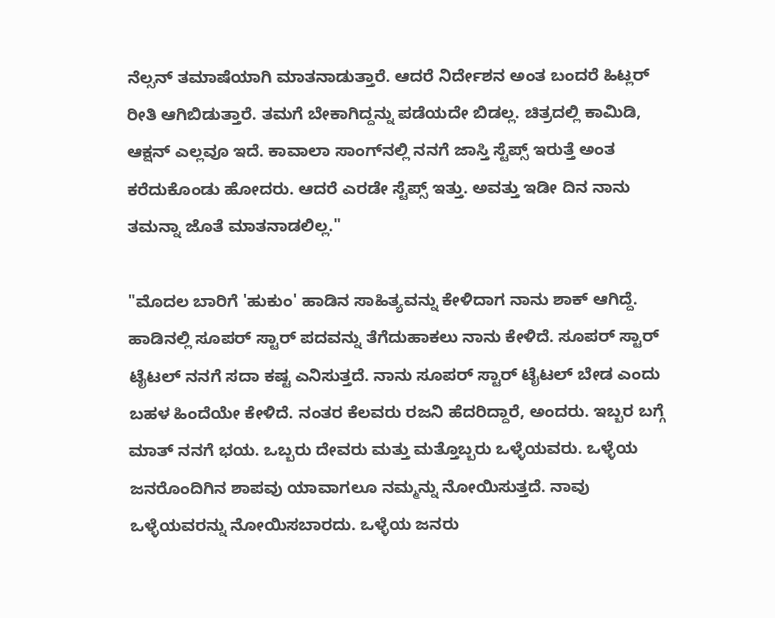ನೆಲ್ಸನ್ ತಮಾಷೆಯಾಗಿ ಮಾತನಾಡುತ್ತಾರೆ. ಆದರೆ ನಿರ್ದೇಶನ ಅಂತ ಬಂದರೆ ಹಿಟ್ಲರ್ ರೀತಿ ಆಗಿಬಿಡುತ್ತಾರೆ. ತಮಗೆ ಬೇಕಾಗಿದ್ದನ್ನು ಪಡೆಯದೇ ಬಿಡಲ್ಲ. ಚಿತ್ರದಲ್ಲಿ ಕಾಮಿಡಿ, ಆಕ್ಷನ್ ಎಲ್ಲವೂ ಇದೆ. ಕಾವಾಲಾ ಸಾಂಗ್‌ನಲ್ಲಿ ನನಗೆ ಜಾಸ್ತಿ ಸ್ಟೆಪ್ಸ್ ಇರುತ್ತೆ ಅಂತ ಕರೆದುಕೊಂಡು ಹೋದರು. ಆದರೆ ಎರಡೇ ಸ್ಟೆಪ್ಸ್ ಇತ್ತು. ಅವತ್ತು ಇಡೀ ದಿನ ನಾನು ತಮನ್ನಾ ಜೊತೆ ಮಾತನಾಡಲಿಲ್ಲ."

"ಮೊದಲ ಬಾರಿಗೆ 'ಹುಕುಂ' ಹಾಡಿನ ಸಾಹಿತ್ಯವನ್ನು ಕೇಳಿದಾಗ ನಾನು ಶಾಕ್ ಆಗಿದ್ದೆ. ಹಾಡಿನಲ್ಲಿ ಸೂಪರ್ ಸ್ಟಾರ್ ಪದವನ್ನು ತೆಗೆದುಹಾಕಲು ನಾನು ಕೇಳಿದೆ. ಸೂಪರ್ ಸ್ಟಾರ್ ಟೈಟಲ್ ನನಗೆ ಸದಾ ಕಷ್ಟ ಎನಿಸುತ್ತದೆ. ನಾನು ಸೂಪರ್ ಸ್ಟಾರ್ ಟೈಟಲ್ ಬೇಡ ಎಂದು ಬಹಳ ಹಿಂದೆಯೇ ಕೇಳಿದೆ. ನಂತರ ಕೆಲವರು ರಜನಿ ಹೆದರಿದ್ದಾರೆ, ಅಂದರು. ಇಬ್ಬರ ಬಗ್ಗೆ ಮಾತ್ ನನಗೆ ಭಯ. ಒಬ್ಬರು ದೇವರು ಮತ್ತು ಮತ್ತೊಬ್ಬರು ಒಳ್ಳೆಯವರು. ಒಳ್ಳೆಯ ಜನರೊಂದಿಗಿನ ಶಾಪವು ಯಾವಾಗಲೂ ನಮ್ಮನ್ನು ನೋಯಿಸುತ್ತದೆ. ನಾವು ಒಳ್ಳೆಯವರನ್ನು ನೋಯಿಸಬಾರದು. ಒಳ್ಳೆಯ ಜನರು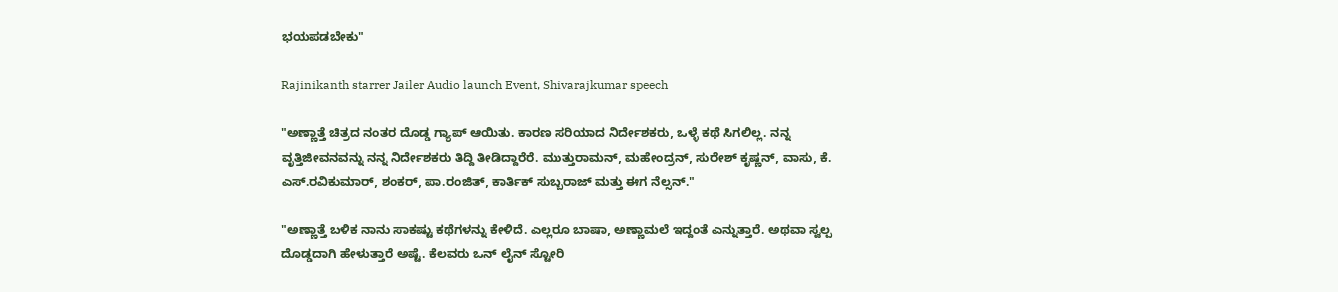ಭಯಪಡಬೇಕು"

Rajinikanth starrer Jailer Audio launch Event, Shivarajkumar speech

"ಅಣ್ಣಾತ್ತೆ ಚಿತ್ರದ ನಂತರ ದೊಡ್ಡ ಗ್ಯಾಪ್ ಆಯಿತು. ಕಾರಣ ಸರಿಯಾದ ನಿರ್ದೇಶಕರು, ಒಳ್ಳೆ ಕಥೆ ಸಿಗಲಿಲ್ಲ. ನನ್ನ ವೃತ್ತಿಜೀವನವನ್ನು ನನ್ನ ನಿರ್ದೇಶಕರು ತಿದ್ದಿ ತೀಡಿದ್ದಾರೆರೆ. ಮುತ್ತುರಾಮನ್, ಮಹೇಂದ್ರನ್, ಸುರೇಶ್ ಕೃಷ್ಣನ್, ವಾಸು, ಕೆ. ಎಸ್.ರವಿಕುಮಾರ್, ಶಂಕರ್, ಪಾ.ರಂಜಿತ್, ಕಾರ್ತಿಕ್ ಸುಬ್ಬರಾಜ್ ಮತ್ತು ಈಗ ನೆಲ್ಸನ್."

"ಅಣ್ಣಾತ್ತೆ ಬಳಿಕ ನಾನು ಸಾಕಷ್ಟು ಕಥೆಗಳನ್ನು ಕೇಳಿದೆ. ಎಲ್ಲರೂ ಬಾಷಾ, ಅಣ್ಣಾಮಲೆ ಇದ್ದಂತೆ ಎನ್ನುತ್ತಾರೆ. ಅಥವಾ ಸ್ವಲ್ಪ ದೊಡ್ಡದಾಗಿ ಹೇಳುತ್ತಾರೆ ಅಷ್ಟೆ. ಕೆಲವರು ಒನ್ ಲೈನ್ ಸ್ಟೋರಿ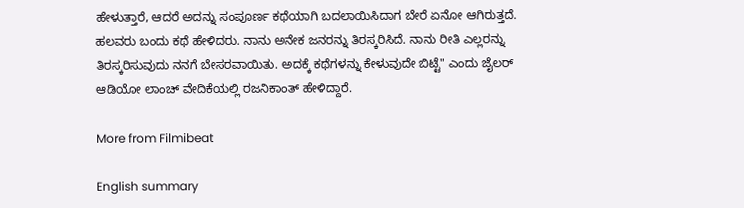ಹೇಳುತ್ತಾರೆ, ಆದರೆ ಅದನ್ನು ಸಂಪೂರ್ಣ ಕಥೆಯಾಗಿ ಬದಲಾಯಿಸಿದಾಗ ಬೇರೆ ಏನೋ ಆಗಿರುತ್ತದೆ. ಹಲವರು ಬಂದು ಕಥೆ ಹೇಳಿದರು. ನಾನು ಅನೇಕ ಜನರನ್ನು ತಿರಸ್ಕರಿಸಿದೆ. ನಾನು ರೀತಿ ಎಲ್ಲರನ್ನು ತಿರಸ್ಕರಿಸುವುದು ನನಗೆ ಬೇಸರವಾಯಿತು. ಅದಕ್ಕೆ ಕಥೆಗಳನ್ನು ಕೇಳುವುದೇ ಬಿಟ್ಟೆ" ಎಂದು ಜೈಲರ್ ಆಡಿಯೋ ಲಾಂಚ್ ವೇದಿಕೆಯಲ್ಲಿ ರಜನಿಕಾಂತ್ ಹೇಳಿದ್ದಾರೆ.

More from Filmibeat

English summary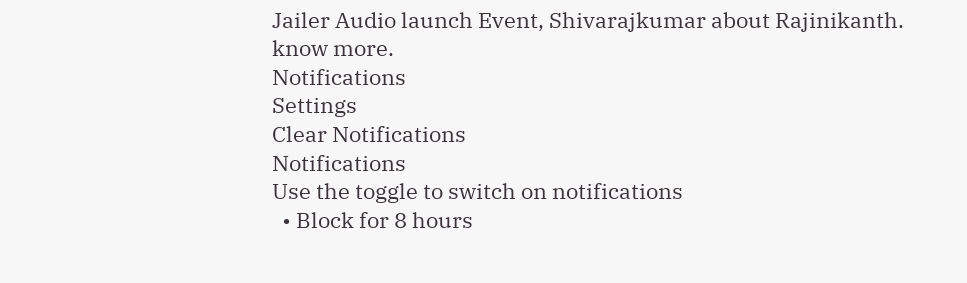Jailer Audio launch Event, Shivarajkumar about Rajinikanth. know more.
Notifications
Settings
Clear Notifications
Notifications
Use the toggle to switch on notifications
  • Block for 8 hours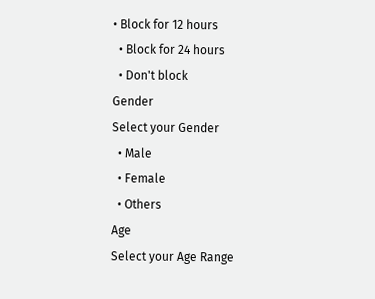• Block for 12 hours
  • Block for 24 hours
  • Don't block
Gender
Select your Gender
  • Male
  • Female
  • Others
Age
Select your Age Range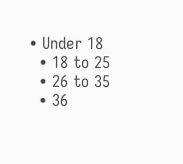• Under 18
  • 18 to 25
  • 26 to 35
  • 36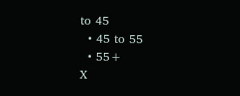to 45
  • 45 to 55
  • 55+
X